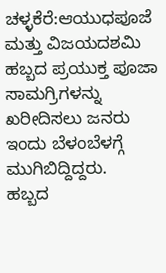ಚಳ್ಳಕೆರೆ:ಆಯುಧಪೂಜೆ ಮತ್ತು ವಿಜಯದಶಮಿ ಹಬ್ಬದ ಪ್ರಯುಕ್ತ ಪೂಜಾ ಸಾಮಗ್ರಿಗಳನ್ನು ಖರೀದಿಸಲು ಜನರು ಇಂದು ಬೆಳಂಬೆಳಗ್ಗೆ ಮುಗಿಬಿದ್ದಿದ್ದರು.
ಹಬ್ಬದ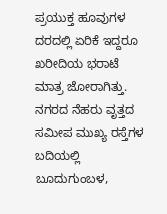ಪ್ರಯುಕ್ತ ಹೂವುಗಳ ದರದಲ್ಲಿ ಏರಿಕೆ ಇದ್ದರೂ ಖರೀದಿಯ ಭರಾಟೆ ಮಾತ್ರ ಜೋರಾಗಿತ್ತು.
ನಗರದ ನೆಹರು ವೃತ್ತದ ಸಮೀಪ ಮುಖ್ಯ ರಸ್ತೆಗಳ ಬದಿಯಲ್ಲಿ ಬೂದುಗುಂಬಳ,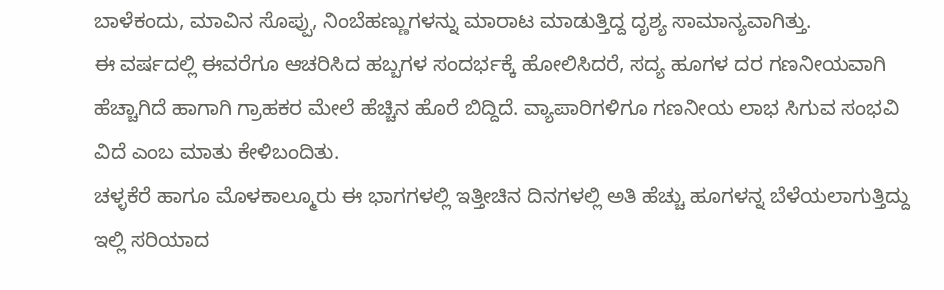ಬಾಳೆಕಂದು, ಮಾವಿನ ಸೊಪ್ಪು, ನಿಂಬೆಹಣ್ಣುಗಳನ್ನು ಮಾರಾಟ ಮಾಡುತ್ತಿದ್ದ ದೃಶ್ಯ ಸಾಮಾನ್ಯವಾಗಿತ್ತು.
ಈ ವರ್ಷದಲ್ಲಿ ಈವರೆಗೂ ಆಚರಿಸಿದ ಹಬ್ಬಗಳ ಸಂದರ್ಭಕ್ಕೆ ಹೋಲಿಸಿದರೆ, ಸದ್ಯ ಹೂಗಳ ದರ ಗಣನೀಯವಾಗಿ ಹೆಚ್ಚಾಗಿದೆ ಹಾಗಾಗಿ ಗ್ರಾಹಕರ ಮೇಲೆ ಹೆಚ್ಚಿನ ಹೊರೆ ಬಿದ್ದಿದೆ. ವ್ಯಾಪಾರಿಗಳಿಗೂ ಗಣನೀಯ ಲಾಭ ಸಿಗುವ ಸಂಭವಿ ವಿದೆ ಎಂಬ ಮಾತು ಕೇಳಿಬಂದಿತು.
ಚಳ್ಳಕೆರೆ ಹಾಗೂ ಮೊಳಕಾಲ್ಮೂರು ಈ ಭಾಗಗಳಲ್ಲಿ ಇತ್ತೀಚಿನ ದಿನಗಳಲ್ಲಿ ಅತಿ ಹೆಚ್ಚು ಹೂಗಳನ್ನ ಬೆಳೆಯಲಾಗುತ್ತಿದ್ದು ಇಲ್ಲಿ ಸರಿಯಾದ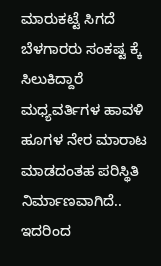ಮಾರುಕಟ್ಟೆ ಸಿಗದೆ ಬೆಳಗಾರರು ಸಂಕಷ್ಟ ಕ್ಕೆ ಸಿಲುಕಿದ್ದಾರೆ ಮಧ್ಯವರ್ತಿಗಳ ಹಾವಳಿ ಹೂಗಳ ನೇರ ಮಾರಾಟ ಮಾಡದಂತಹ ಪರಿಸ್ಥಿತಿ ನಿರ್ಮಾಣವಾಗಿದೆ.. ಇದರಿಂದ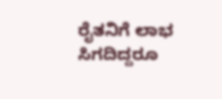ರೈತನಿಗೆ ಲಾಭ ಸಿಗದಿದ್ದರೂ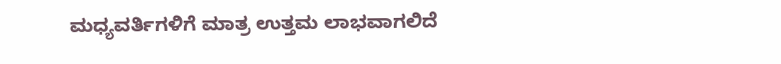ಮಧ್ಯವರ್ತಿಗಳಿಗೆ ಮಾತ್ರ ಉತ್ತಮ ಲಾಭವಾಗಲಿದೆ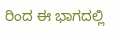ರಿಂದ ಈ ಭಾಗದಲ್ಲಿ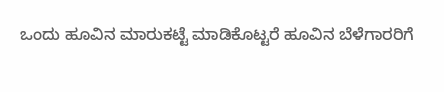ಒಂದು ಹೂವಿನ ಮಾರುಕಟ್ಟೆ ಮಾಡಿಕೊಟ್ಟರೆ ಹೂವಿನ ಬೆಳೆಗಾರರಿಗೆ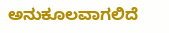ಅನುಕೂಲವಾಗಲಿದೆ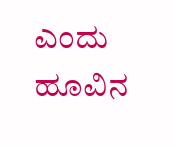ಎಂದು ಹೂವಿನ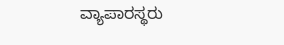ವ್ಯಾಪಾರಸ್ಥರು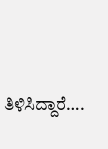ತಿಳಿಸಿದ್ದಾರೆ….